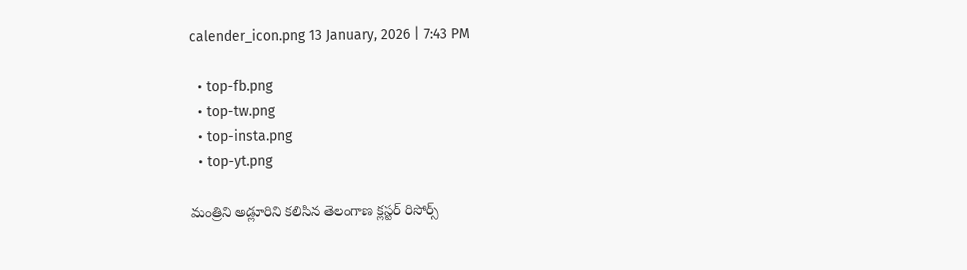calender_icon.png 13 January, 2026 | 7:43 PM

  • top-fb.png
  • top-tw.png
  • top-insta.png
  • top-yt.png

మంత్రిని అడ్లూరిని కలిసిన తెలంగాణ క్లస్టర్ రిసోర్స్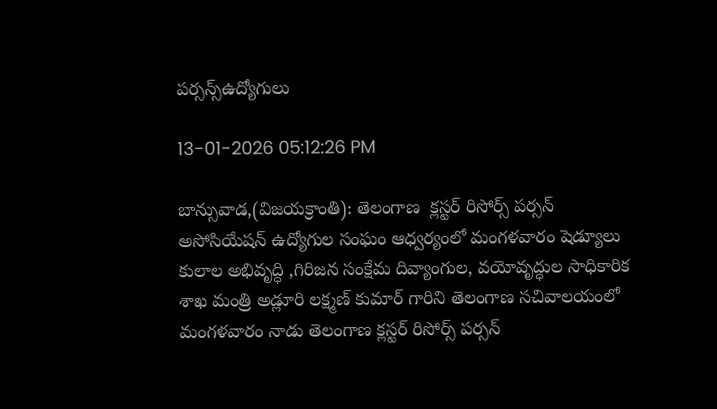పర్సన్స్ఉద్యోగులు

13-01-2026 05:12:26 PM

బాన్సువాడ,(విజయక్రాంతి): తెలంగాణ  క్లస్టర్ రిసోర్స్ పర్సన్ అసోసియేషన్ ఉద్యోగుల సంఘం ఆధ్వర్యంలో మంగళవారం షెడ్యూలు కులాల అభివృద్ధి ,గిరిజన సంక్షేమ దివ్యాంగుల, వయోవృద్ధుల సాధికారిక శాఖ మంత్రి అడ్లూరి లక్ష్మణ్ కుమార్ గారిని తెలంగాణ సచివాలయంలో మంగళవారం నాడు తెలంగాణ క్లస్టర్ రిసోర్స్ పర్సన్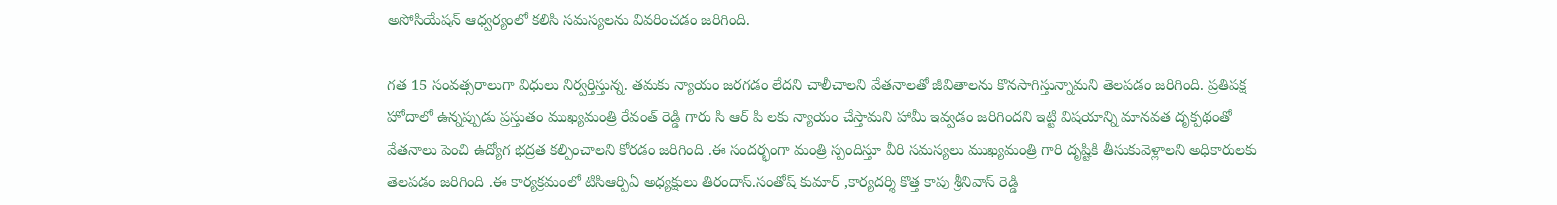అసోసియేషన్ ఆధ్వర్యంలో కలిసి సమస్యలను వివరించడం జరిగింది.

గత 15 సంవత్సరాలుగా విధులు నిర్వర్తిస్తున్న. తమకు న్యాయం జరగడం లేదని చాలీచాలని వేతనాలతో జీవితాలను కొనసాగిస్తున్నామని తెలపడం జరిగింది. ప్రతిపక్ష హోదాలో ఉన్నప్పుడు ప్రస్తుతం ముఖ్యమంత్రి రేవంత్ రెడ్డి గారు సి ఆర్ పి లకు న్యాయం చేస్తామని హామీ ఇవ్వడం జరిగిందని ఇట్టి విషయాన్ని మానవత దృక్పథంతో వేతనాలు పెంచి ఉద్యోగ భద్రత కల్పించాలని కోరడం జరిగింది .ఈ సందర్భంగా మంత్రి స్పందిస్తూ వీరి సమస్యలు ముఖ్యమంత్రి గారి దృష్టికి తీసుకువెళ్లాలని అధికారులకు తెలపడం జరిగింది .ఈ కార్యక్రమంలో టిసిఆర్పిఏ అధ్యక్షులు తిరందాస్.సంతోష్ కుమార్ ,కార్యదర్శి కొత్త కాపు శ్రీనివాస్ రెడ్డి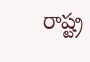రాష్ట్ర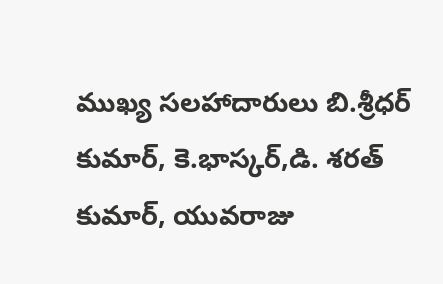ముఖ్య సలహాదారులు బి.శ్రీధర్ కుమార్, కె.భాస్కర్,డి. శరత్ కుమార్, యువరాజు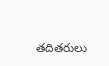తదితరులు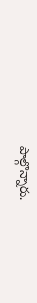పాల్గొన్నారు.